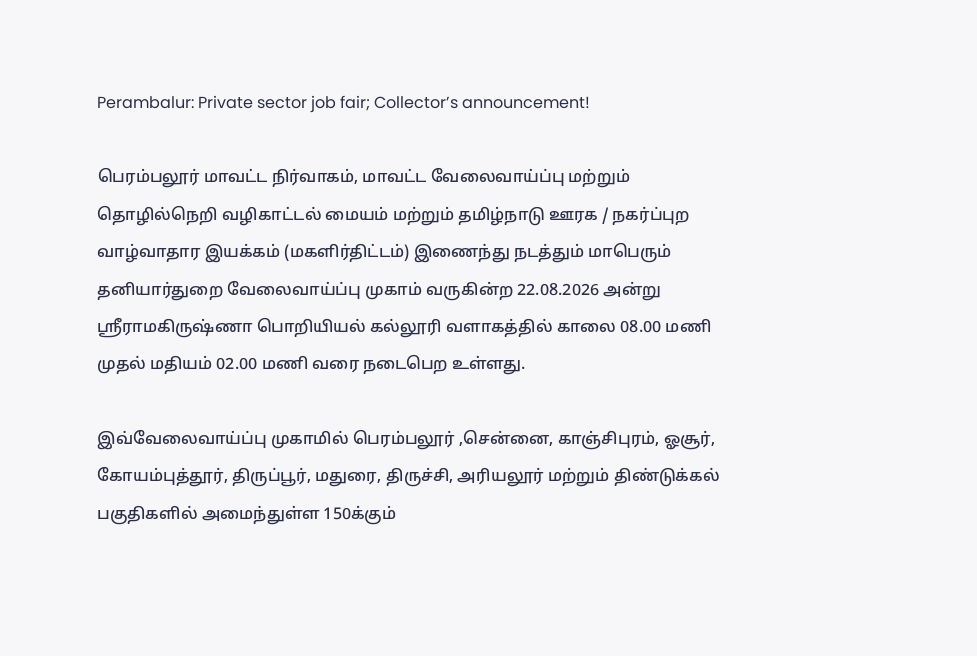Perambalur: Private sector job fair; Collector’s announcement!

பெரம்பலூர் மாவட்ட நிர்வாகம், மாவட்ட வேலைவாய்ப்பு மற்றும் தொழில்நெறி வழிகாட்டல் மையம் மற்றும் தமிழ்நாடு ஊரக / நகர்ப்புற வாழ்வாதார இயக்கம் (மகளிர்திட்டம்) இணைந்து நடத்தும் மாபெரும் தனியார்துறை வேலைவாய்ப்பு முகாம் வருகின்ற 22.08.2026 அன்று ஸ்ரீராமகிருஷ்ணா பொறியியல் கல்லூரி வளாகத்தில் காலை 08.00 மணி முதல் மதியம் 02.00 மணி வரை நடைபெற உள்ளது.

இவ்வேலைவாய்ப்பு முகாமில் பெரம்பலூர் ,சென்னை, காஞ்சிபுரம், ஓசூர், கோயம்புத்தூர், திருப்பூர், மதுரை, திருச்சி, அரியலூர் மற்றும் திண்டுக்கல் பகுதிகளில் அமைந்துள்ள 150க்கும்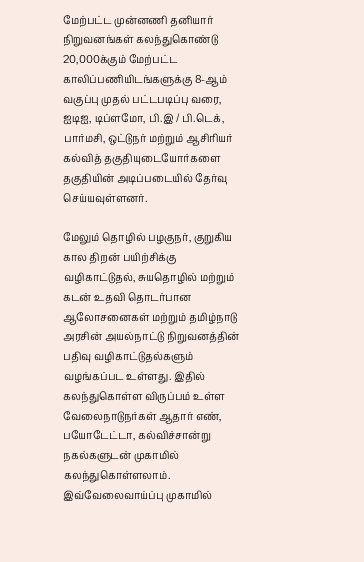மேற்பட்ட முன்னணி தனியார் நிறுவனங்கள் கலந்துகொண்டு 20,000க்கும் மேற்பட்ட காலிப்பணியிடங்களுக்கு 8-ஆம் வகுப்பு முதல் பட்டபடிப்பு வரை, ஐடிஐ, டிப்ளமோ, பி.இ / பி.டெக், பார்மசி, ஒட்டுநர் மற்றும் ஆசிரியர் கல்வித் தகுதியுடையோர்களை தகுதியின் அடிப்படையில் தேர்வு செய்யவுள்ளனர்.

மேலும் தொழில் பழகுநர், குறுகிய கால திறன் பயிற்சிக்கு வழிகாட்டுதல், சுயதொழில் மற்றும் கடன் உதவி தொடர்பான ஆலோசனைகள் மற்றும் தமிழ்நாடு அரசின் அயல்நாட்டு நிறுவனத்தின் பதிவு வழிகாட்டுதல்களும் வழங்கப்பட உள்ளது. இதில் கலந்துகொள்ள விருப்பம் உள்ள வேலைநாடுநர்கள் ஆதார் எண், பயோடேட்டா, கல்விச்சான்று நகல்களுடன் முகாமில் கலந்துகொள்ளலாம். இவ்வேலைவாய்ப்பு முகாமில்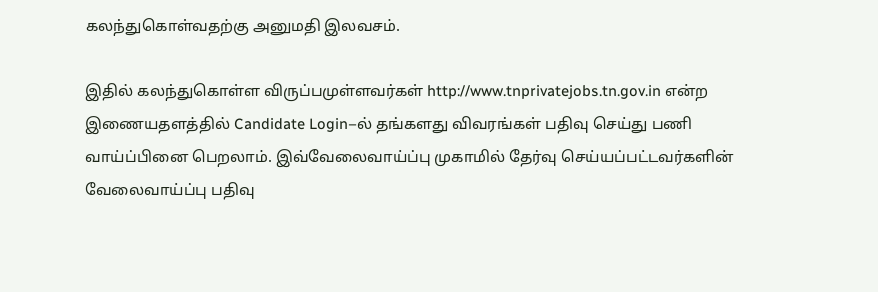கலந்துகொள்வதற்கு அனுமதி இலவசம்.

இதில் கலந்துகொள்ள விருப்பமுள்ளவர்கள் http://www.tnprivatejobs.tn.gov.in என்ற இணையதளத்தில் Candidate Login–ல் தங்களது விவரங்கள் பதிவு செய்து பணி வாய்ப்பினை பெறலாம். இவ்வேலைவாய்ப்பு முகாமில் தேர்வு செய்யப்பட்டவர்களின் வேலைவாய்ப்பு பதிவு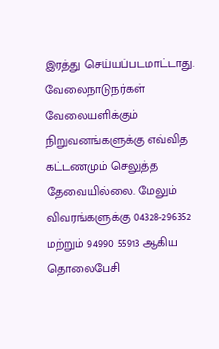இரத்து செய்யப்படமாட்டாது. வேலைநாடுநர்கள் வேலையளிக்கும் நிறுவனங்களுக்கு எவ்வித கட்டணமும் செலுத்த தேவையில்லை. மேலும் விவரங்களுக்கு 04328-296352 மற்றும் 94990 55913 ஆகிய தொலைபேசி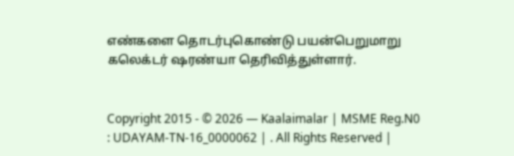எண்களை தொடர்புகொண்டு பயன்பெறுமாறு கலெக்டர் ஷரண்யா தெரிவித்துள்ளார்.


Copyright 2015 - © 2026 — Kaalaimalar | MSME Reg.N0 : UDAYAM-TN-16_0000062 | . All Rights Reserved |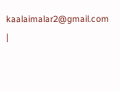kaalaimalar2@gmail.com |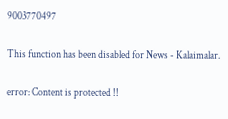9003770497

This function has been disabled for News - Kalaimalar.

error: Content is protected !!